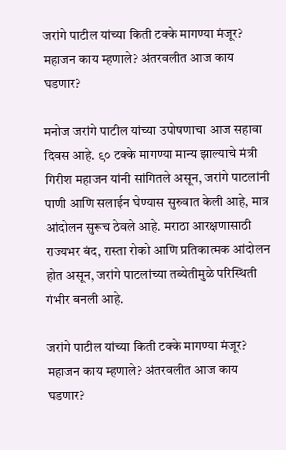जरांगे पाटील यांच्या किती टक्के मागण्या मंजूर? महाजन काय म्हणाले? अंतरवलीत आज काय घडणार?

मनोज जरांगे पाटील यांच्या उपोषणाचा आज सहावा दिवस आहे. ९० टक्के मागण्या मान्य झाल्याचे मंत्री गिरीश महाजन यांनी सांगितले असून, जरांगे पाटलांनी पाणी आणि सलाईन घेण्यास सुरुवात केली आहे, मात्र आंदोलन सुरूच ठेवले आहे. मराठा आरक्षणासाठी राज्यभर बंद, रास्ता रोको आणि प्रतिकात्मक आंदोलन होत असून, जरांगे पाटलांच्या तब्येतीमुळे परिस्थिती गंभीर बनली आहे.

जरांगे पाटील यांच्या किती टक्के मागण्या मंजूर? महाजन काय म्हणाले? अंतरवलीत आज काय घडणार?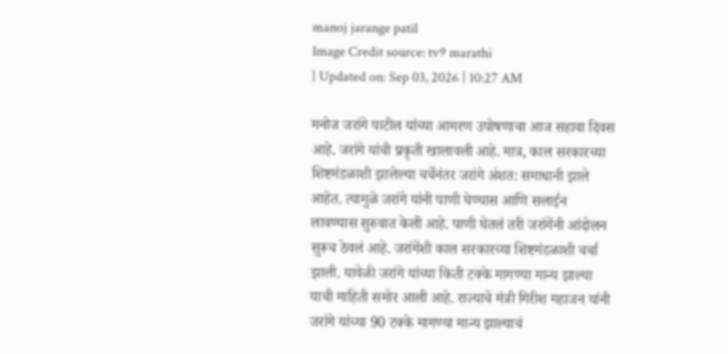manoj jarange patil
Image Credit source: tv9 marathi
| Updated on: Sep 03, 2026 | 10:27 AM

मनोज जरांगे पाटील यांच्या आमरण उपोषणाचा आज सहावा दिवस आहे. जरांगे यांची प्रकृती खालावली आहे. मात्र, काल सरकारच्या शिष्टमंडळाशी झालेल्या चर्चेनंतर जरांगे अंशत: समाधानी झाले आहेत. त्यामुळे जरांगे यांनी पाणी घेण्यास आणि सलाईन लावण्यास सुरुवात केली आहे. पाणी घेतलं तरी जरांगेंनी आंदोलन सुरूच ठेवलं आहे. जरांगेंशी काल सरकारच्या शिष्टमंडळाशी चर्चा झाली. यावेळी जरांगे यांच्या किती टक्के मागण्या मान्य झाल्या याची माहिती समोर आली आहे. राज्याचे मंत्री गिरीश महाजन यांनी जरांगे यांच्या 90 टक्के मागण्या मान्य झाल्याचं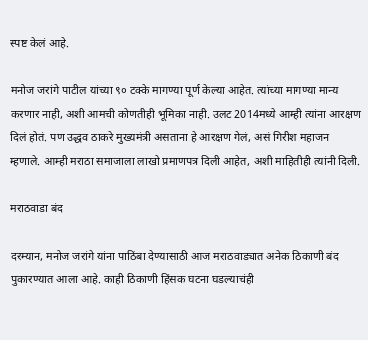स्पष्ट केलं आहे.

मनोज जरांगे पाटील यांच्या ९० टक्के मागण्या पूर्ण केल्या आहेत. त्यांच्या मागण्या मान्य करणार नाही, अशी आमची कोणतीही भूमिका नाही. उलट 2014मध्ये आम्ही त्यांना आरक्षण दिलं होतं. पण उद्धव ठाकरे मुख्यमंत्री असताना हे आरक्षण गेलं, असं गिरीश महाजन म्हणाले. आम्ही मराठा समाजाला लाखो प्रमाणपत्र दिली आहेत, अशी माहितीही त्यांनी दिली.

मराठवाडा बंद

दरम्यान, मनोज जरांगे यांना पाठिंबा देण्यासाठी आज मराठवाड्यात अनेक ठिकाणी बंद पुकारण्यात आला आहे. काही ठिकाणी हिंसक घटना घडल्याचंही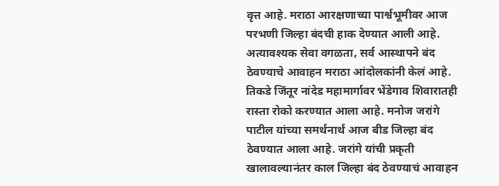वृत्त आहे. मराठा आरक्षणाच्या पार्श्वभूमीवर आज परभणी जिल्हा बंदची हाक देण्यात आली आहे. अत्यावश्यक सेवा वगळता, सर्व आस्थापने बंद ठेवण्याचे आवाहन मराठा आंदोलकांनी केलं आहे. तिकडे जिंतूर नांदेड महामार्गावर भेंडेगाव शिवारातही रास्ता रोको करण्यात आला आहे. मनोज जरांगे पाटील यांच्या समर्थनार्थ आज बीड जिल्हा बंद ठेवण्यात आला आहे. जरांगे यांची प्रकृती खालावल्यानंतर काल जिल्हा बंद ठेवण्याचं आवाहन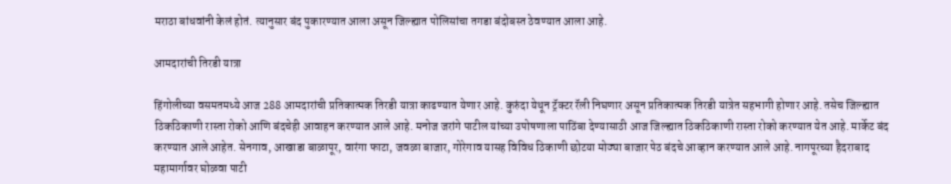मराठा बांधवांनी केलं होतं. त्यानुसार बंद पुकारण्यात आला असून जिल्ह्यात पोलिसांचा तगडा बंदोबस्त ठेवण्यात आला आहे.

आमदारांची तिरडी यात्रा

हिंगोलीच्या वसमतमध्ये आज 288 आमदारांची प्रतिकात्मक तिरडी यात्रा काढण्यात येणार आहे. कुरुंदा येथून ट्रॅक्टर रॅली निघणार असून प्रतिकात्मक तिरडी यात्रेत सहभागी होणार आहे. तसेच जिल्ह्यात ठिकठिकाणी रास्ता रोको आणि बंदचेही आवाहन करण्यात आले आहे. मनोज जरांगे पाटील यांच्या उपोषणाला पाठिंबा देण्यासाठी आज जिल्ह्यात ठिकठिकाणी रास्ता रोको करण्यात येत आहे. मार्केट बंद करण्यात आले आहेत. सेनगाव, आखाडा बाळापूर, वारंगा फाटा, जवळा बाजार, गोरेगाव यासह विविध ठिकाणी छोटया मोठ्या बाजार पेठ बंदचे आव्हान करण्यात आले आहे. नागपूरच्या हैदराबाद महामार्गावर घोळवा पाटी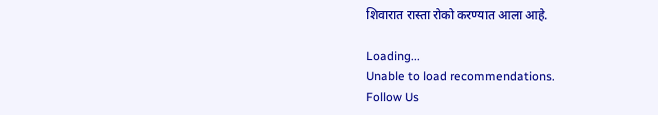शिवारात रास्ता रोको करण्यात आला आहे.

Loading...
Unable to load recommendations.
Follow Us